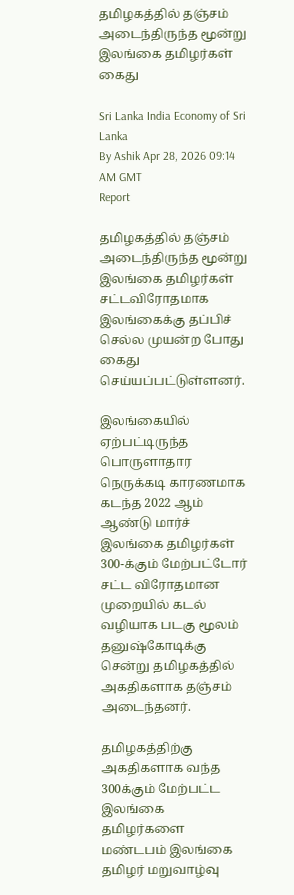தமிழகத்தில் தஞ்சம் அடைந்திருந்த மூன்று இலங்கை தமிழர்கள் கைது

Sri Lanka India Economy of Sri Lanka
By Ashik Apr 28, 2026 09:14 AM GMT
Report

தமிழகத்தில் தஞ்சம் அடைந்திருந்த மூன்று இலங்கை தமிழர்கள் சட்டவிரோதமாக இலங்கைக்கு தப்பிச் செல்ல முயன்ற போது கைது செய்யப்பட்டுள்ளனர்.

இலங்கையில் ஏற்பட்டிருந்த பொருளாதார நெருக்கடி காரணமாக கடந்த 2022 ஆம் ஆண்டு மார்ச் இலங்கை தமிழர்கள் 300-க்கும் மேற்பட்டோர் சட்ட விரோதமான முறையில் கடல் வழியாக படகு மூலம் தனுஷ்கோடிக்கு சென்று தமிழகத்தில் அகதிகளாக தஞ்சம் அடைந்தனர்.

தமிழகத்திற்கு அகதிகளாக வந்த 300க்கும் மேற்பட்ட இலங்கை தமிழர்களை மண்டபம் இலங்கை தமிழர் மறுவாழ்வு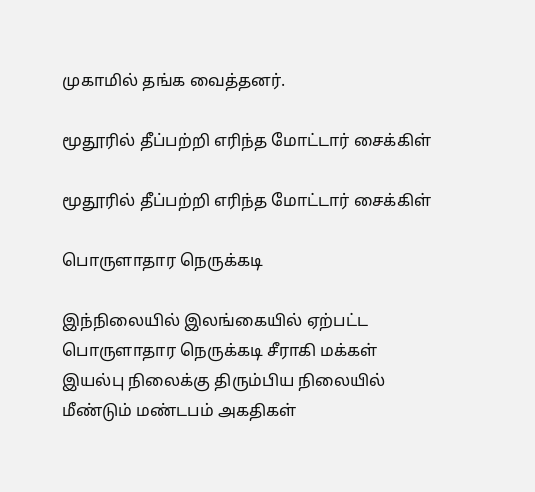முகாமில் தங்க வைத்தனர்.

மூதூரில் தீப்பற்றி எரிந்த மோட்டார் சைக்கிள்

மூதூரில் தீப்பற்றி எரிந்த மோட்டார் சைக்கிள்

பொருளாதார நெருக்கடி

இந்நிலையில் இலங்கையில் ஏற்பட்ட பொருளாதார நெருக்கடி சீராகி மக்கள் இயல்பு நிலைக்கு திரும்பிய நிலையில் மீண்டும் மண்டபம் அகதிகள்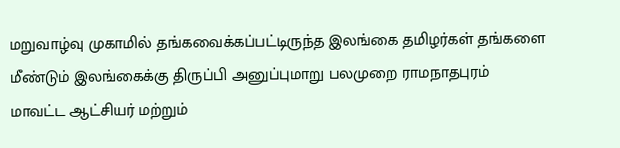மறுவாழ்வு முகாமில் தங்கவைக்கப்பட்டிருந்த இலங்கை தமிழர்கள் தங்களை மீண்டும் இலங்கைக்கு திருப்பி அனுப்புமாறு பலமுறை ராமநாதபுரம் மாவட்ட ஆட்சியர் மற்றும்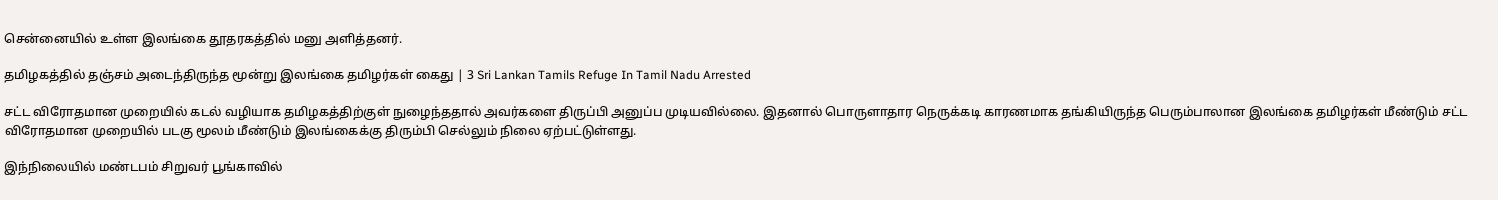சென்னையில் உள்ள இலங்கை தூதரகத்தில் மனு அளித்தனர்.

தமிழகத்தில் தஞ்சம் அடைந்திருந்த மூன்று இலங்கை தமிழர்கள் கைது | 3 Sri Lankan Tamils Refuge In Tamil Nadu Arrested

சட்ட விரோதமான முறையில் கடல் வழியாக தமிழகத்திற்குள் நுழைந்ததால் அவர்களை திருப்பி அனுப்ப முடியவில்லை. இதனால் பொருளாதார நெருக்கடி காரணமாக தங்கியிருந்த பெரும்பாலான இலங்கை தமிழர்கள் மீண்டும் சட்ட விரோதமான முறையில் படகு மூலம் மீண்டும் இலங்கைக்கு திரும்பி செல்லும் நிலை ஏற்பட்டுள்ளது.

இந்நிலையில் மண்டபம் சிறுவர் பூங்காவில்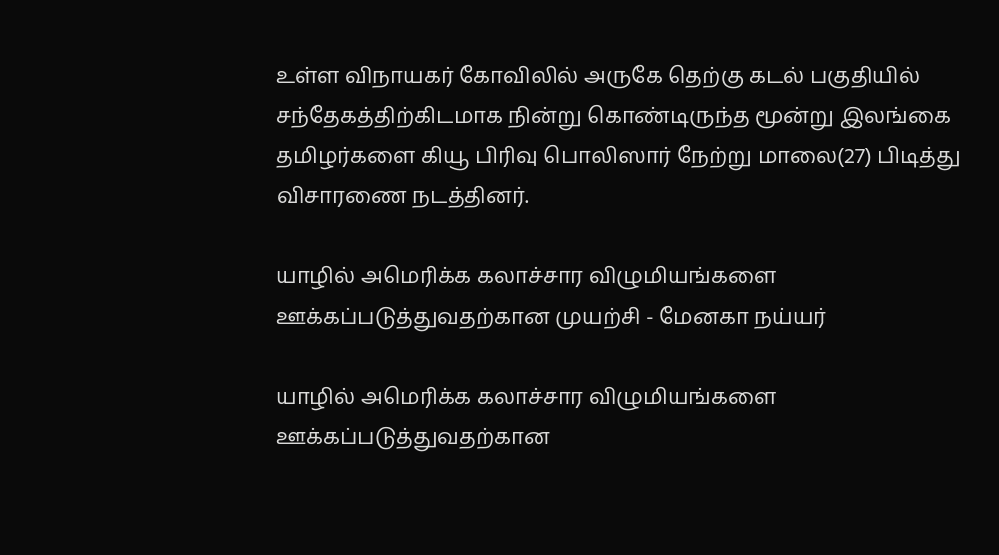உள்ள விநாயகர் கோவிலில் அருகே தெற்கு கடல் பகுதியில் சந்தேகத்திற்கிடமாக நின்று கொண்டிருந்த மூன்று இலங்கை தமிழர்களை கியூ பிரிவு பொலிஸார் நேற்று மாலை(27) பிடித்து விசாரணை நடத்தினர்.

யாழில் அமெரிக்க கலாச்சார விழுமியங்களை ஊக்கப்படுத்துவதற்கான முயற்சி - மேனகா நய்யர்

யாழில் அமெரிக்க கலாச்சார விழுமியங்களை ஊக்கப்படுத்துவதற்கான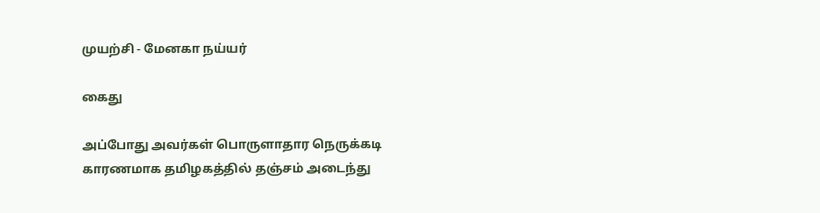முயற்சி - மேனகா நய்யர்

கைது

அப்போது அவர்கள் பொருளாதார நெருக்கடி காரணமாக தமிழகத்தில் தஞ்சம் அடைந்து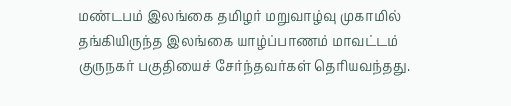மண்டபம் இலங்கை தமிழர் மறுவாழ்வு முகாமில் தங்கியிருந்த இலங்கை யாழ்ப்பாணம் மாவட்டம் குருநகர் பகுதியைச் சேர்ந்தவர்கள் தெரியவந்தது.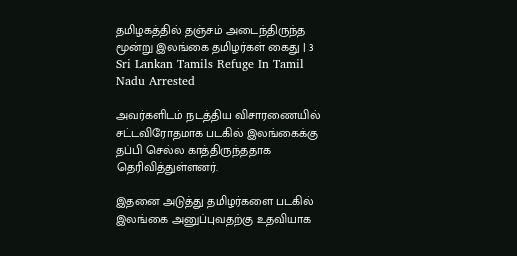தமிழகத்தில் தஞ்சம் அடைந்திருந்த மூன்று இலங்கை தமிழர்கள் கைது | 3 Sri Lankan Tamils Refuge In Tamil Nadu Arrested

அவர்களிடம் நடத்திய விசாரணையில் சட்டவிரோதமாக படகில் இலங்கைக்கு தப்பி செல்ல காத்திருந்ததாக தெரிவித்துள்ளனர்.

இதனை அடுத்து தமிழர்களை படகில் இலங்கை அனுப்புவதற்கு உதவியாக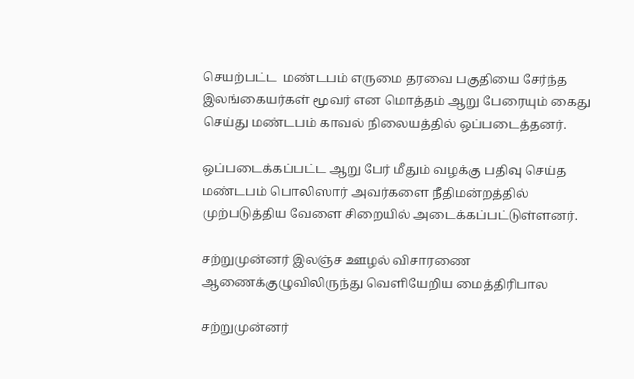செயற்பட்ட  மண்டபம் எருமை தரவை பகுதியை சேர்ந்த இலங்கையர்கள் மூவர் என மொத்தம் ஆறு பேரையும் கைது செய்து மண்டபம் காவல் நிலையத்தில் ஒப்படைத்தனர்.

ஒப்படைக்கப்பட்ட ஆறு பேர் மீதும் வழக்கு பதிவு செய்த மண்டபம் பொலிஸார் அவர்களை நீதிமன்றத்தில் முற்படுத்திய வேளை சிறையில் அடைக்கப்பட்டுள்ளனர்.

சற்றுமுன்னர் இலஞ்ச ஊழல் விசாரணை ஆணைக்குழுவிலிருந்து வெளியேறிய மைத்திரிபால

சற்றுமுன்னர்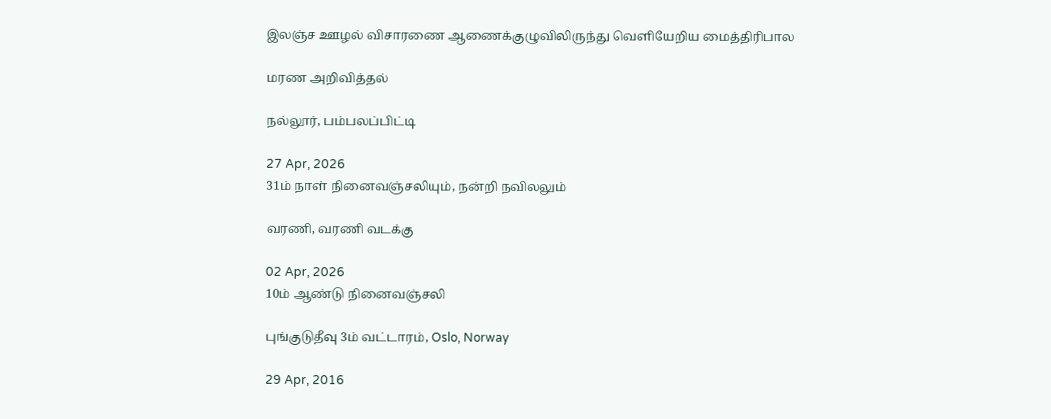இலஞ்ச ஊழல் விசாரணை ஆணைக்குழுவிலிருந்து வெளியேறிய மைத்திரிபால

மரண அறிவித்தல்

நல்லூர், பம்பலப்பிட்டி

27 Apr, 2026
31ம் நாள் நினைவஞ்சலியும், நன்றி நவிலலும்

வரணி, வரணி வடக்கு

02 Apr, 2026
10ம் ஆண்டு நினைவஞ்சலி

புங்குடுதீவு 3ம் வட்டாரம், Oslo, Norway

29 Apr, 2016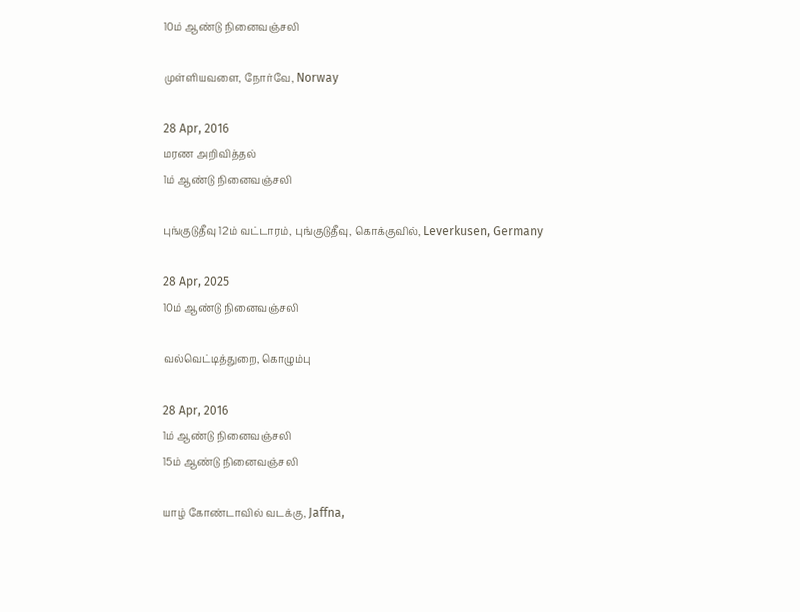10ம் ஆண்டு நினைவஞ்சலி

முள்ளியவளை, நோர்வே, Norway

28 Apr, 2016
மரண அறிவித்தல்
1ம் ஆண்டு நினைவஞ்சலி

புங்குடுதீவு 12ம் வட்டாரம், புங்குடுதீவு, கொக்குவில், Leverkusen, Germany

28 Apr, 2025
10ம் ஆண்டு நினைவஞ்சலி

வல்வெட்டித்துறை, கொழும்பு

28 Apr, 2016
1ம் ஆண்டு நினைவஞ்சலி
15ம் ஆண்டு நினைவஞ்சலி

யாழ் கோண்டாவில் வடக்கு, Jaffna,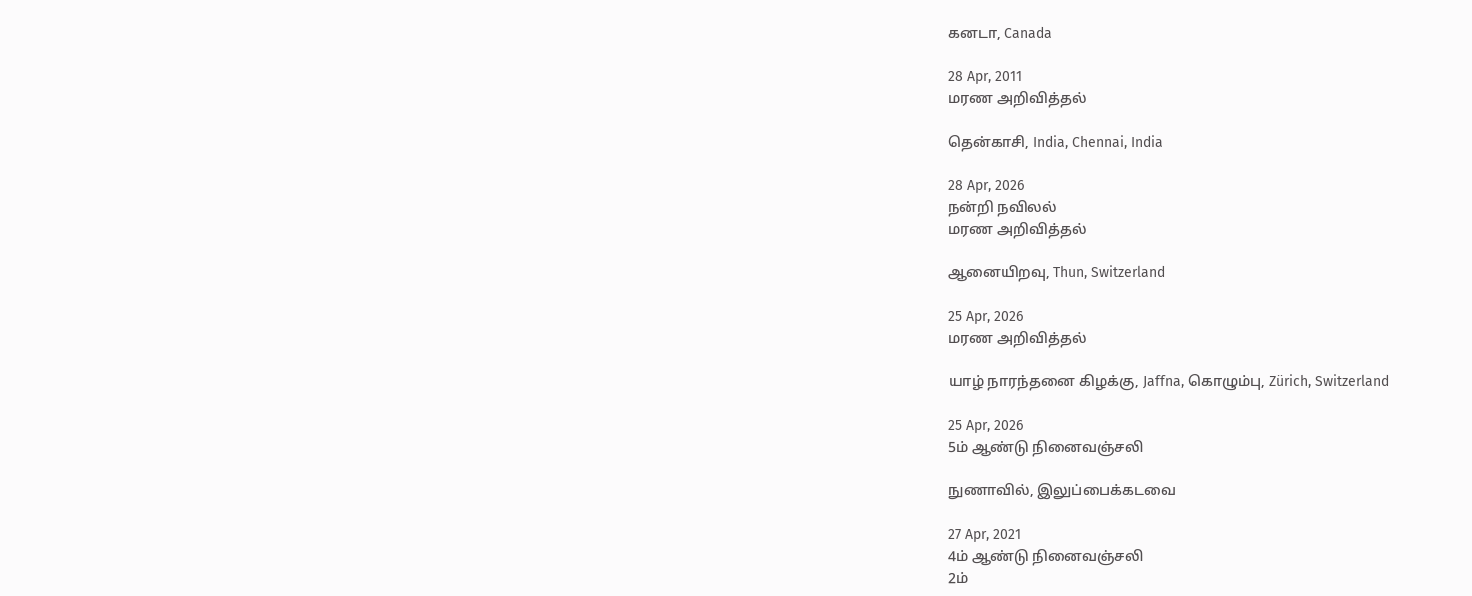கனடா, Canada

28 Apr, 2011
மரண அறிவித்தல்

தென்காசி, India, Chennai, India

28 Apr, 2026
நன்றி நவிலல்
மரண அறிவித்தல்

ஆனையிறவு, Thun, Switzerland

25 Apr, 2026
மரண அறிவித்தல்

யாழ் நாரந்தனை கிழக்கு, Jaffna, கொழும்பு, Zürich, Switzerland

25 Apr, 2026
5ம் ஆண்டு நினைவஞ்சலி

நுணாவில், இலுப்பைக்கடவை

27 Apr, 2021
4ம் ஆண்டு நினைவஞ்சலி
2ம்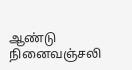ஆண்டு நினைவஞ்சலி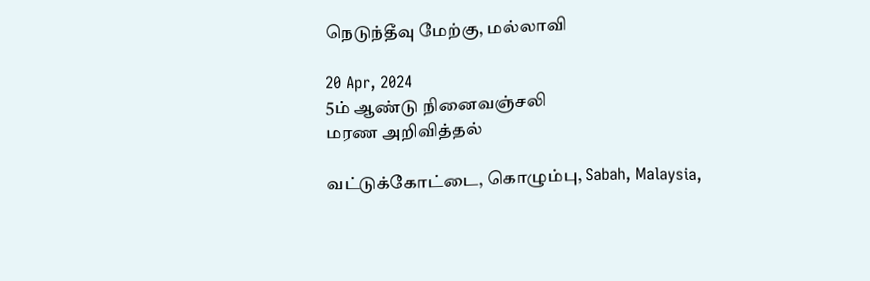நெடுந்தீவு மேற்கு, மல்லாவி

20 Apr, 2024
5ம் ஆண்டு நினைவஞ்சலி
மரண அறிவித்தல்

வட்டுக்கோட்டை, கொழும்பு, Sabah, Malaysia,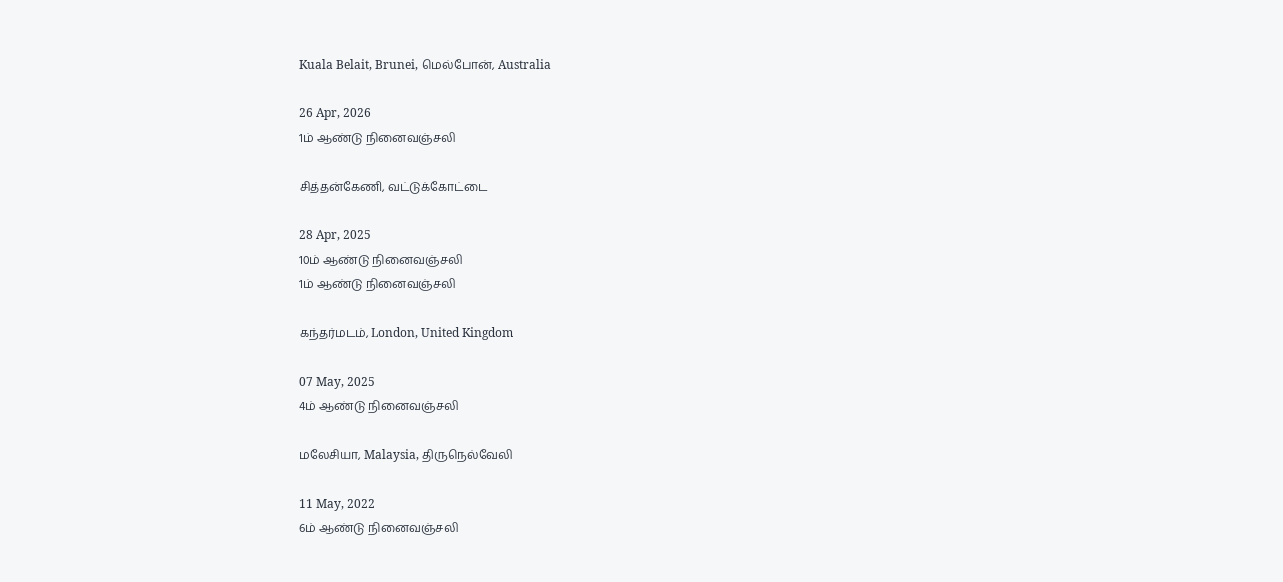Kuala Belait, Brunei, மெல்போன், Australia

26 Apr, 2026
1ம் ஆண்டு நினைவஞ்சலி

சித்தன்கேணி, வட்டுக்கோட்டை

28 Apr, 2025
10ம் ஆண்டு நினைவஞ்சலி
1ம் ஆண்டு நினைவஞ்சலி

கந்தர்மடம், London, United Kingdom

07 May, 2025
4ம் ஆண்டு நினைவஞ்சலி

மலேசியா, Malaysia, திருநெல்வேலி

11 May, 2022
6ம் ஆண்டு நினைவஞ்சலி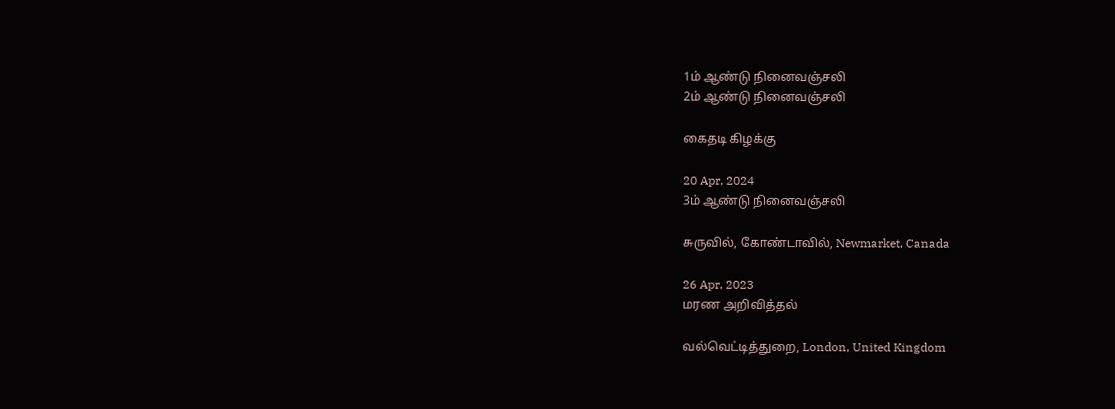1ம் ஆண்டு நினைவஞ்சலி
2ம் ஆண்டு நினைவஞ்சலி

கைதடி கிழக்கு

20 Apr, 2024
3ம் ஆண்டு நினைவஞ்சலி

சுருவில், கோண்டாவில், Newmarket, Canada

26 Apr, 2023
மரண அறிவித்தல்

வல்வெட்டித்துறை, London, United Kingdom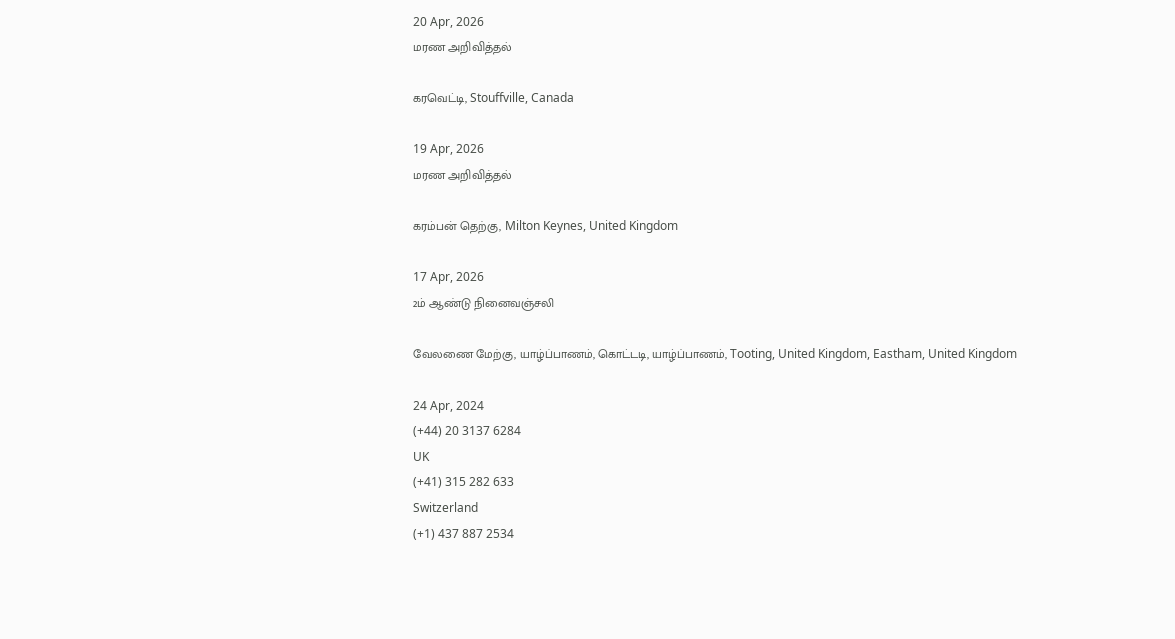20 Apr, 2026
மரண அறிவித்தல்

கரவெட்டி, Stouffville, Canada

19 Apr, 2026
மரண அறிவித்தல்

கரம்பன் தெற்கு, Milton Keynes, United Kingdom

17 Apr, 2026
2ம் ஆண்டு நினைவஞ்சலி

வேலணை மேற்கு, யாழ்ப்பாணம், கொட்டடி, யாழ்ப்பாணம், Tooting, United Kingdom, Eastham, United Kingdom

24 Apr, 2024
(+44) 20 3137 6284
UK
(+41) 315 282 633
Switzerland
(+1) 437 887 2534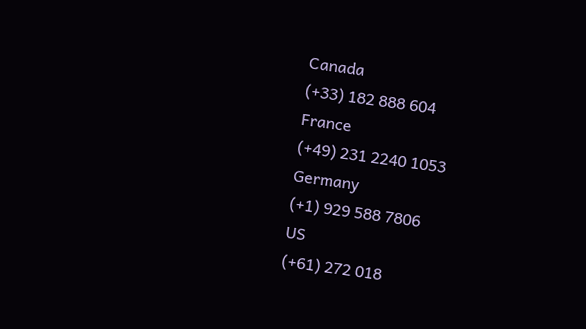Canada
(+33) 182 888 604
France
(+49) 231 2240 1053
Germany
(+1) 929 588 7806
US
(+61) 272 018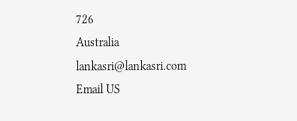726
Australia
lankasri@lankasri.com
Email US